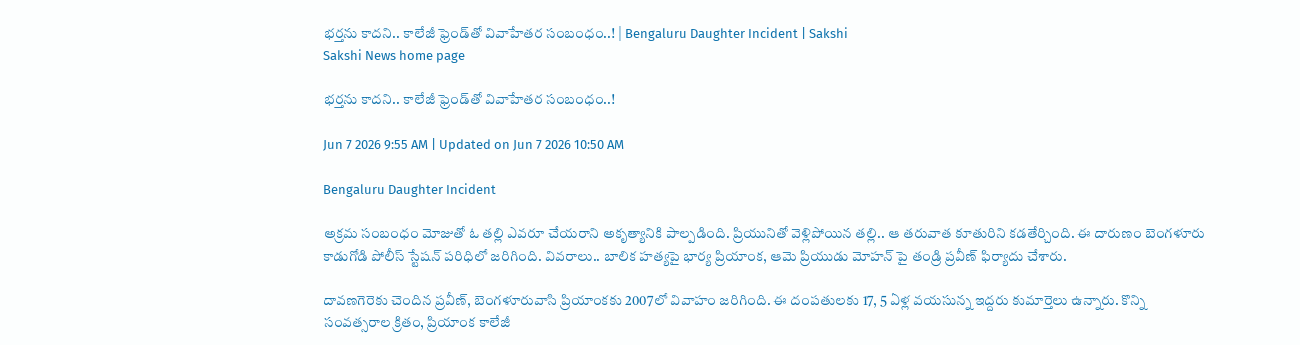భర్తను కాదని.. కాలేజీ ఫ్రెండ్‌తో వివాహేతర సంబంధం..! | Bengaluru Daughter Incident | Sakshi
Sakshi News home page

భర్తను కాదని.. కాలేజీ ఫ్రెండ్‌తో వివాహేతర సంబంధం..!

Jun 7 2026 9:55 AM | Updated on Jun 7 2026 10:50 AM

Bengaluru Daughter Incident

అక్రమ సంబంధం మోజుతో ఓ తల్లి ఎవరూ చేయరాని అకృత్యానికి పాల్పడింది. ప్రియునితో వెళ్లిపోయిన తల్లి.. ఆ తరువాత కూతురిని కడతేర్చింది. ఈ దారుణం బెంగళూరు కాడుగోడి పోలీస్‌ స్టేషన్‌ పరిధిలో జరిగింది. వివరాలు.. బాలిక హత్యపై భార్య ప్రియాంక, ఆమె ప్రియుడు మోహన్‌ పై తండ్రి ప్రవీణ్‌ ఫిర్యాదు చేశారు.

దావణగెరెకు చెందిన ప్రవీణ్, బెంగళూరువాసి ప్రియాంకకు 2007లో వివాహం జరిగింది. ఈ దంపతులకు 17, 5 ఏళ్ల వయసున్న ఇద్దరు కుమార్తెలు ఉన్నారు. కొన్ని సంవత్సరాల క్రితం, ప్రియాంక కాలేజీ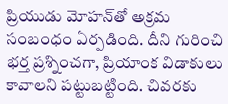ప్రియుడు మోహన్‌తో అక్రమ సంబంధం ఏర్పడింది. దీని గురించి భర్త ప్రశ్నించగా, ప్రియాంక విడాకులు కావాలని పట్టుబట్టింది. చివరకు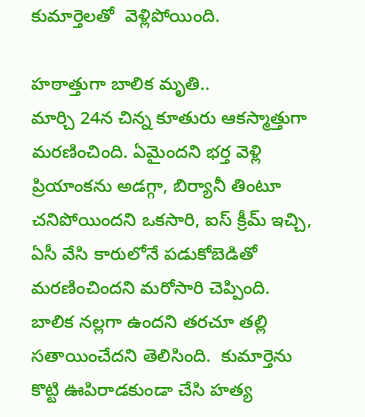కుమార్తెలతో  వెళ్లిపోయింది.

హఠాత్తుగా బాలిక మృతి..
మార్చి 24న చిన్న కూతురు ఆకస్మాత్తుగా మరణించింది. ఏమైందని భర్త వెళ్లి ప్రియాంకను అడగ్గా, బిర్యానీ తింటూ చనిపోయిందని ఒకసారి, ఐస్‌ క్రీమ్‌ ఇచ్చి, ఏసీ వేసి కారులోనే పడుకోబెడితో మరణించిందని మరోసారి చెప్పింది. బాలిక నల్లగా ఉందని తరచూ తల్లి సతాయించేదని తెలిసింది.  కుమార్తెను కొట్టి ఊపిరాడకుండా చేసి హత్య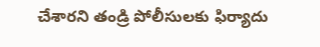చేశారని తండ్రి పోలీసులకు ఫిర్యాదు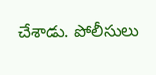చేశాడు. పోలీసులు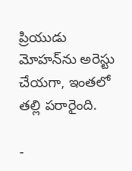ప్రియుడు మోహన్‌ను అరెస్టు చేయగా, ఇంతలో తల్లి పరారైంది.

-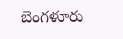బెంగళూరు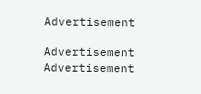Advertisement

Advertisement
Advertisement